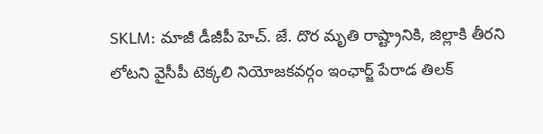SKLM: మాజీ డీజీపీ హెచ్. జే. దొర మృతి రాష్ట్రానికి, జిల్లాకి తీరని లోటని వైసీపీ టెక్కలి నియోజకవర్గం ఇంఛార్జ్ పేరాడ తిలక్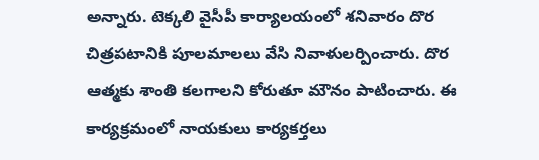అన్నారు. టెక్కలి వైసీపీ కార్యాలయంలో శనివారం దొర చిత్రపటానికి పూలమాలలు వేసి నివాళులర్పించారు. దొర ఆత్మకు శాంతి కలగాలని కోరుతూ మౌనం పాటించారు. ఈ కార్యక్రమంలో నాయకులు కార్యకర్తలు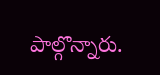పాల్గొన్నారు.